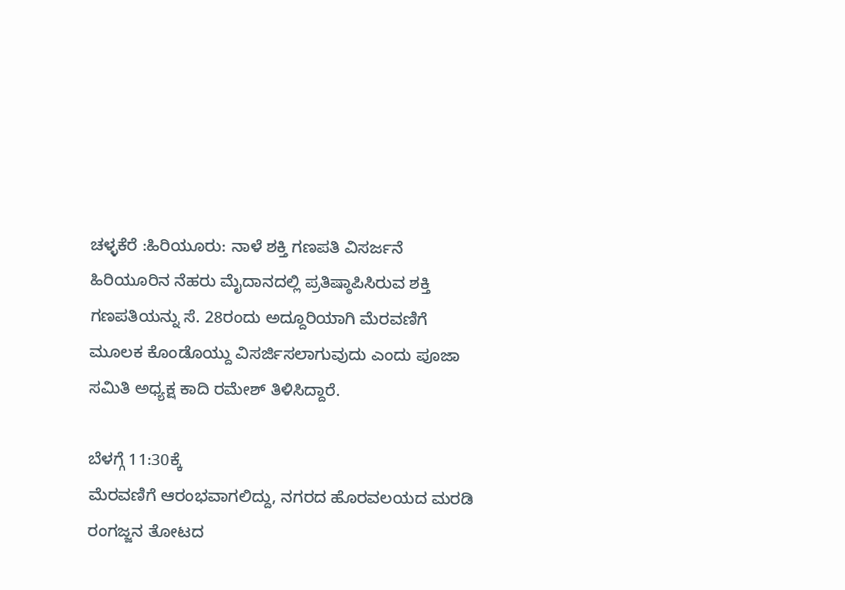ಚಳ್ಳಕೆರೆ :ಹಿರಿಯೂರು: ನಾಳೆ ಶಕ್ತಿ ಗಣಪತಿ ವಿಸರ್ಜನೆ
ಹಿರಿಯೂರಿನ ನೆಹರು ಮೈದಾನದಲ್ಲಿ ಪ್ರತಿಷ್ಠಾಪಿಸಿರುವ ಶಕ್ತಿ
ಗಣಪತಿಯನ್ನು ಸೆ. 28ರಂದು ಅದ್ದೂರಿಯಾಗಿ ಮೆರವಣಿಗೆ
ಮೂಲಕ ಕೊಂಡೊಯ್ದು ವಿಸರ್ಜಿಸಲಾಗುವುದು ಎಂದು ಪೂಜಾ
ಸಮಿತಿ ಅಧ್ಯಕ್ಷ ಕಾದಿ ರಮೇಶ್ ತಿಳಿಸಿದ್ದಾರೆ.

ಬೆಳಗ್ಗೆ 11:30ಕ್ಕೆ
ಮೆರವಣಿಗೆ ಆರಂಭವಾಗಲಿದ್ದು, ನಗರದ ಹೊರವಲಯದ ಮರಡಿ
ರಂಗಜ್ಜನ ತೋಟದ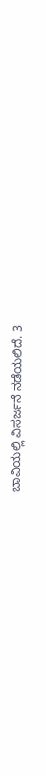ಬಾವಿಯಲ್ಲಿ ವಿಸರ್ಜನೆ ನಡೆಯಲಿದೆ. 3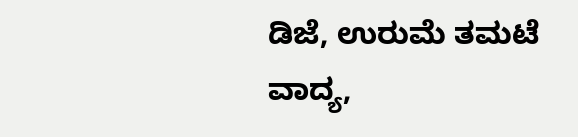ಡಿಜೆ, ಉರುಮೆ ತಮಟೆ ವಾದ್ಯ,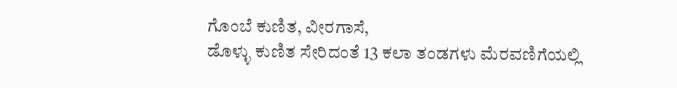ಗೊಂಬೆ ಕುಣಿತ, ವೀರಗಾಸೆ,
ಡೊಳ್ಳು ಕುಣಿತ ಸೇರಿದಂತೆ 13 ಕಲಾ ತಂಡಗಳು ಮೆರವಣಿಗೆಯಲ್ಲಿ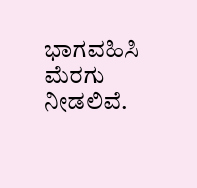ಭಾಗವಹಿಸಿ ಮೆರಗು ನೀಡಲಿವೆ.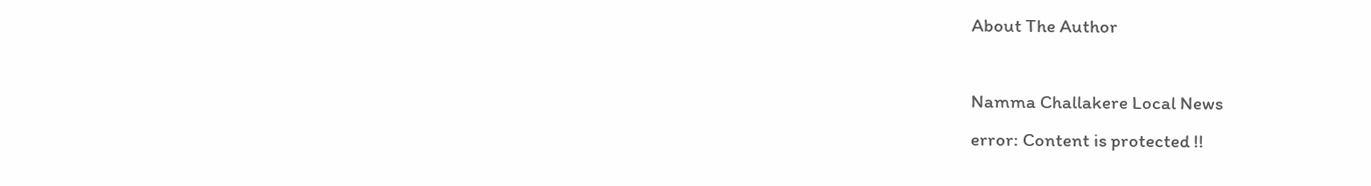About The Author

Namma Challakere Local News
error: Content is protected !!